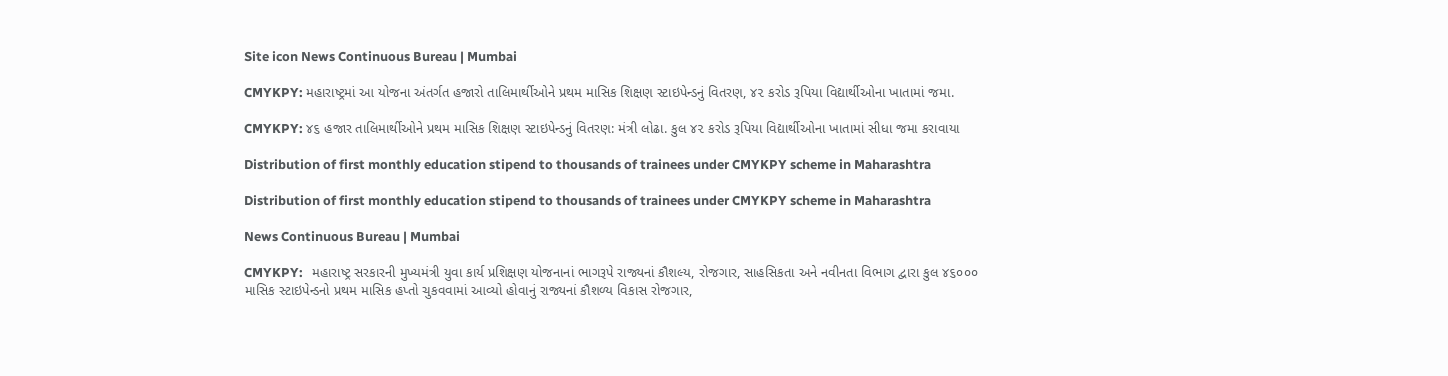Site icon News Continuous Bureau | Mumbai

CMYKPY: મહારાષ્ટ્રમાં આ યોજના અંતર્ગત હજારો તાલિમાર્થીઓને પ્રથમ માસિક શિક્ષણ સ્ટાઇપેન્ડનું વિતરણ, ૪૨ કરોડ રૂપિયા વિદ્યાર્થીઓના ખાતામાં જમા.

CMYKPY: ૪૬ હજાર તાલિમાર્થીઓને પ્રથમ માસિક શિક્ષણ સ્ટાઇપેન્ડનું વિતરણ: મંત્રી લોઢા. કુલ ૪૨ કરોડ રૂપિયા વિદ્યાર્થીઓના ખાતામાં સીધા જમા કરાવાયા

Distribution of first monthly education stipend to thousands of trainees under CMYKPY scheme in Maharashtra

Distribution of first monthly education stipend to thousands of trainees under CMYKPY scheme in Maharashtra

News Continuous Bureau | Mumbai

CMYKPY:   મહારાષ્ટ્ર સરકારની મુખ્યમંત્રી યુવા કાર્ય પ્રશિક્ષણ યોજનાનાં ભાગરૂપે રાજ્યનાં કૌશલ્ય, રોજગાર, સાહસિકતા અને નવીનતા વિભાગ દ્વારા કુલ ૪૬૦૦૦ માસિક સ્ટાઇપેન્ડનો પ્રથમ માસિક હપ્તો ચુકવવામાં આવ્યો હોવાનું રાજ્યનાં કૌશળ્ય વિકાસ રોજગાર,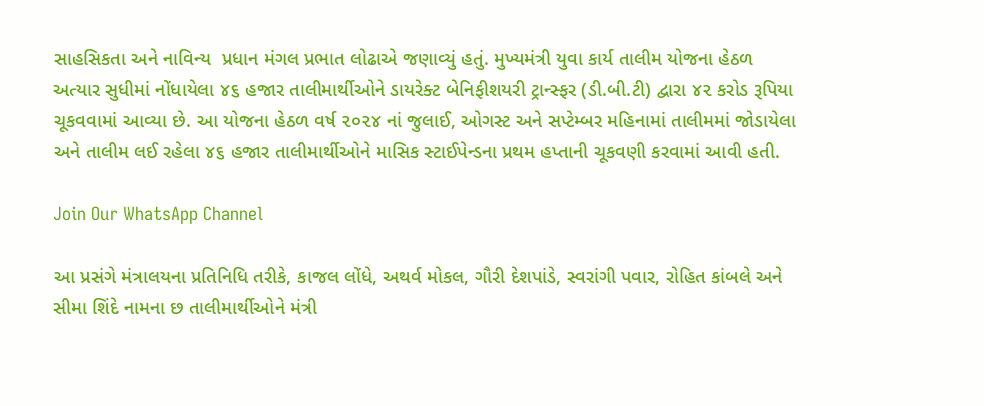સાહસિકતા અને નાવિન્ય  પ્રધાન મંગલ પ્રભાત લોઢાએ જણાવ્યું હતું. મુખ્યમંત્રી યુવા કાર્ય તાલીમ યોજના હેઠળ અત્યાર સુધીમાં નોંધાયેલા ૪૬ હજાર તાલીમાર્થીઓને ડાયરેક્ટ બેનિફીશયરી ટ્રાન્સ્ફર (ડી.બી.ટી) દ્વારા ૪૨ કરોડ રૂપિયા ચૂકવવામાં આવ્યા છે. આ યોજના હેઠળ વર્ષ ૨૦૨૪ નાં જુલાઈ, ઓગસ્ટ અને સપ્ટેમ્બર મહિનામાં તાલીમમાં જોડાયેલા અને તાલીમ લઈ રહેલા ૪૬ હજાર તાલીમાર્થીઓને માસિક સ્ટાઈપેન્ડના પ્રથમ હપ્તાની ચૂકવણી કરવામાં આવી હતી.

Join Our WhatsApp Channel

આ પ્રસંગે મંત્રાલયના પ્રતિનિધિ તરીકે, કાજલ લોંધે, અથર્વ મોકલ, ગૌરી દેશપાંડે, સ્વરાંગી પવાર, રોહિત કાંબલે અને સીમા શિંદે નામના છ તાલીમાર્થીઓને મંત્રી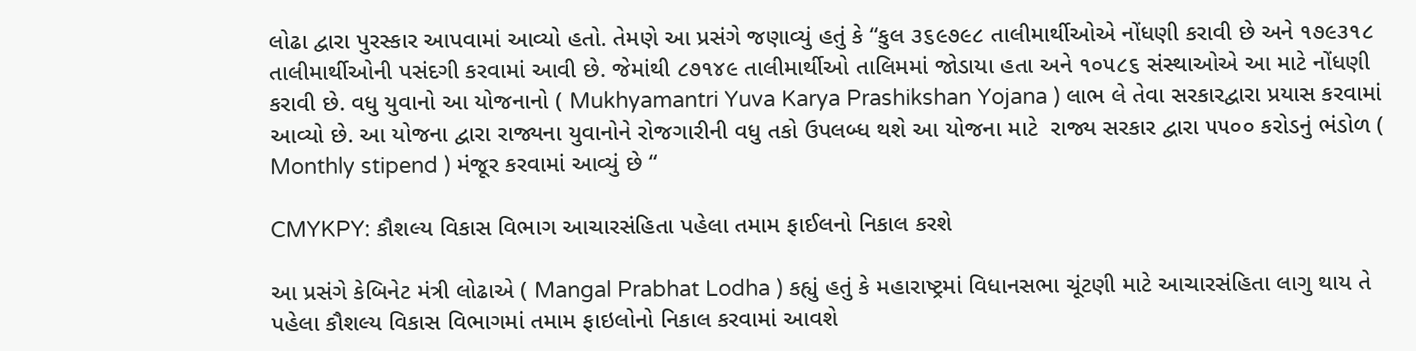લોઢા દ્વારા પુરસ્કાર આપવામાં આવ્યો હતો. તેમણે આ પ્રસંગે જણાવ્યું હતું કે “કુલ ૩૬૯૭૯૮ તાલીમાર્થીઓએ નોંધણી કરાવી છે અને ૧૭૯૩૧૮ તાલીમાર્થીઓની પસંદગી કરવામાં આવી છે. જેમાંથી ૮૭૧૪૯ તાલીમાર્થીઓ તાલિમમાં જોડાયા હતા અને ૧૦૫૮૬ સંસ્થાઓએ આ માટે નોંધણી કરાવી છે. વધુ યુવાનો આ યોજનાનો ( Mukhyamantri Yuva Karya Prashikshan Yojana ) લાભ લે તેવા સરકારદ્વારા પ્રયાસ કરવામાં આવ્યો છે. આ યોજના દ્વારા રાજ્યના યુવાનોને રોજગારીની વધુ તકો ઉપલબ્ધ થશે આ યોજના માટે  રાજ્ય સરકાર દ્વારા ૫૫૦૦ કરોડનું ભંડોળ ( Monthly stipend ) મંજૂર કરવામાં આવ્યું છે “

CMYKPY: કૌશલ્ય વિકાસ વિભાગ આચારસંહિતા પહેલા તમામ ફાઈલનો નિકાલ કરશે

આ પ્રસંગે કેબિનેટ મંત્રી લોઢાએ ( Mangal Prabhat Lodha ) કહ્યું હતું કે મહારાષ્ટ્રમાં વિધાનસભા ચૂંટણી માટે આચારસંહિતા લાગુ થાય તે પહેલા કૌશલ્ય વિકાસ વિભાગમાં તમામ ફાઇલોનો નિકાલ કરવામાં આવશે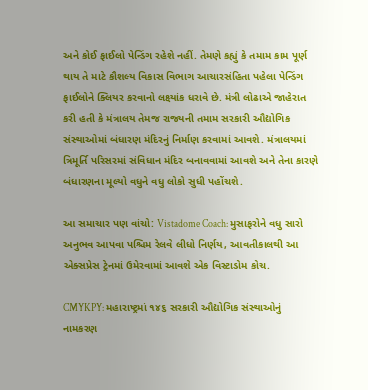અને કોઈ ફાઈલો પેન્ડિંગ રહેશે નહીં. તેમણે કહ્યું કે તમામ કામ પૂર્ણ થાય તે માટે કૌશલ્ય વિકાસ વિભાગ આચારસંહિતા પહેલા પેન્ડિંગ ફાઈલોને ક્લિયર કરવાનો લક્ષ્યાંક ધરાવે છે. મંત્રી લોઢાએ જાહેરાત કરી હતી કે મંત્રાલય તેમજ રાજ્યની તમામ સરકારી ઔદ્યોગિક સંસ્થાઓમાં બંધારણ મંદિરનું નિર્માણ કરવામાં આવશે. મંત્રાલયમાં ત્રિમૂર્તિ પરિસરમાં સંવિધાન મંદિર બનાવવામાં આવશે અને તેના કારણે બંધારણના મૂલ્યો વધુને વધુ લોકો સુધી પહોંચશે.

આ સમાચાર પણ વાંચો: Vistadome Coach: મુસાફરોને વધુ સારો અનુભવ આપવા પશ્ચિમ રેલવે લીધો નિર્ણય, આવતીકાલથી આ એક્સપ્રેસ ટ્રેનમાં ઉમેરવામાં આવશે એક વિસ્ટાડોમ કોચ.

CMYKPY: મહારાષ્ટ્રમાં ૧૪૬ સરકારી ઔદ્યોગિક સંસ્થાઓનું નામકરણ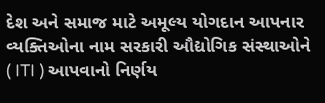દેશ અને સમાજ માટે અમૂલ્ય યોગદાન આપનાર વ્યક્તિઓના નામ સરકારી ઔદ્યોગિક સંસ્થાઓને ( ITI ) આપવાનો નિર્ણય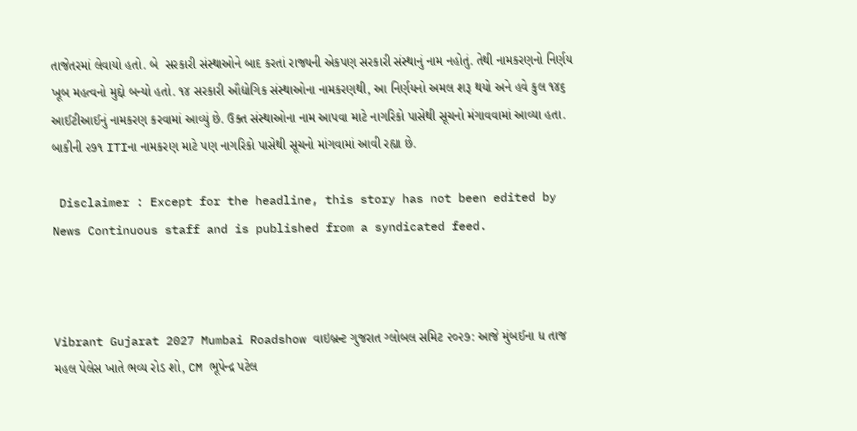તાજેતરમાં લેવાયો હતો. બે  સરકારી સંસ્થાઓને બાદ કરતાં રાજ્યની એકપણ સરકારી સંસ્થાનું નામ નહોતું. તેથી નામકરણનો નિર્ણય ખૂબ મહત્વનો મુદ્દો બન્યો હતો. ૧૪ સરકારી ઔદ્યોગિક સંસ્થાઓના નામકરણથી, આ નિર્ણયનો અમલ શરૂ થયો અને હવે કુલ ૧૪૬ આઈટીઆઈનું નામકરણ કરવામાં આવ્યું છે. ઉક્ત સંસ્થાઓના નામ આપવા માટે નાગરિકો પાસેથી સૂચનો મંગાવવામાં આવ્યા હતા. બાકીની ૨૭૧ ITIના નામકરણ માટે પણ નાગરિકો પાસેથી સૂચનો માંગવામાં આવી રહ્યા છે.

 Disclaimer : Except for the headline, this story has not been edited by News Continuous staff and is published from a syndicated feed.



Vibrant Gujarat 2027 Mumbai Roadshow વાઇબ્રન્ટ ગુજરાત ગ્લોબલ સમિટ ૨૦૨૭: આજે મુંબઈના ધ તાજ મહલ પેલેસ ખાતે ભવ્ય રોડ શો, CM ભૂપેન્દ્ર પટેલ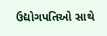ઉદ્યોગપતિઓ સાથે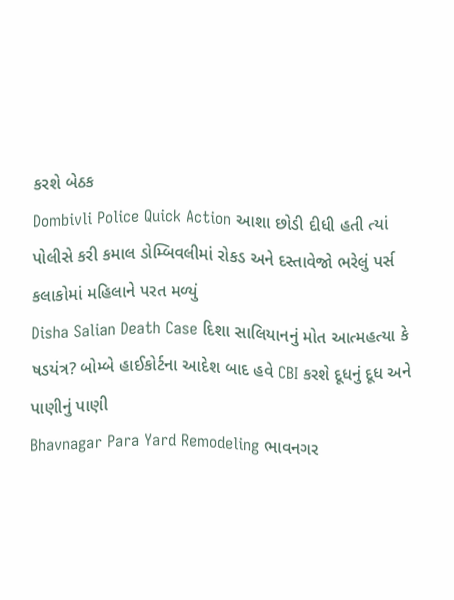કરશે બેઠક
Dombivli Police Quick Action આશા છોડી દીધી હતી ત્યાં પોલીસે કરી કમાલ ડોમ્બિવલીમાં રોકડ અને દસ્તાવેજો ભરેલું પર્સ કલાકોમાં મહિલાને પરત મળ્યું
Disha Salian Death Case દિશા સાલિયાનનું મોત આત્મહત્યા કે ષડયંત્ર? બોમ્બે હાઈકોર્ટના આદેશ બાદ હવે CBI કરશે દૂધનું દૂધ અને પાણીનું પાણી
Bhavnagar Para Yard Remodeling ભાવનગર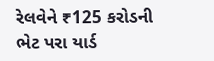રેલવેને ₹125 કરોડની ભેટ પરા યાર્ડ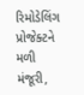રિમોડેલિંગ પ્રોજેક્ટને મળી મંજૂરી,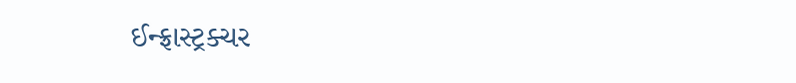ઈન્ફ્રાસ્ટ્રક્ચર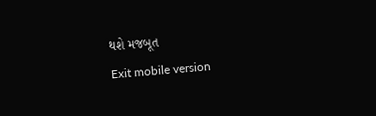થશે મજબૂત
Exit mobile version